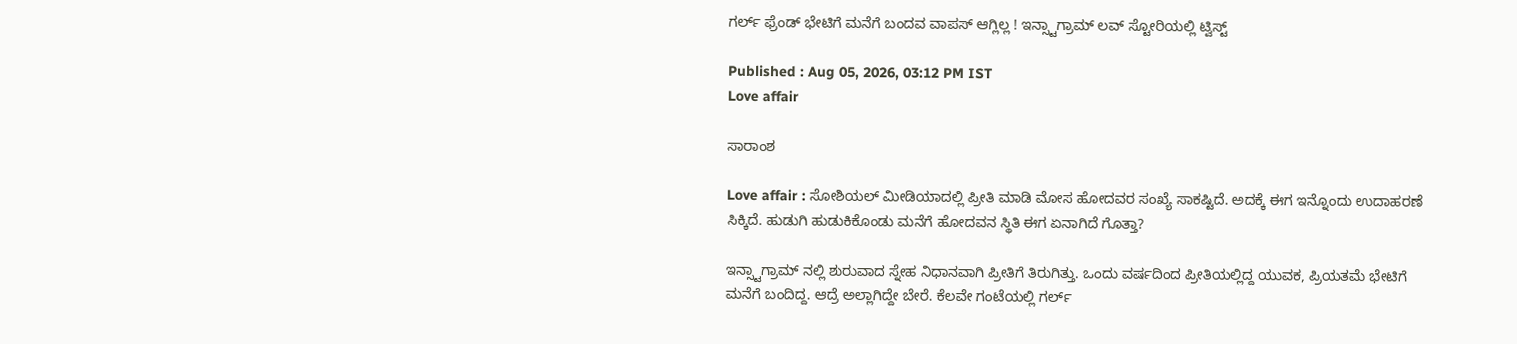ಗರ್ಲ್ ಫ್ರೆಂಡ್ ಭೇಟಿಗೆ ಮನೆಗೆ ಬಂದವ ವಾಪಸ್ ಆಗ್ಲಿಲ್ಲ ! ಇನ್ಸ್ಟಾಗ್ರಾಮ್ ಲವ್ ಸ್ಟೋರಿಯಲ್ಲಿ ಟ್ವಿಸ್ಟ್

Published : Aug 05, 2026, 03:12 PM IST
Love affair

ಸಾರಾಂಶ

Love affair : ಸೋಶಿಯಲ್ ಮೀಡಿಯಾದಲ್ಲಿ ಪ್ರೀತಿ ಮಾಡಿ ಮೋಸ ಹೋದವರ ಸಂಖ್ಯೆ ಸಾಕಷ್ಟಿದೆ. ಅದಕ್ಕೆ ಈಗ ಇನ್ನೊಂದು ಉದಾಹರಣೆ ಸಿಕ್ಕಿದೆ. ಹುಡುಗಿ ಹುಡುಕಿಕೊಂಡು ಮನೆಗೆ ಹೋದವನ ಸ್ಥಿತಿ ಈಗ ಏನಾಗಿದೆ ಗೊತ್ತಾ?

ಇನ್ಸ್ಟಾಗ್ರಾಮ್ ನಲ್ಲಿ ಶುರುವಾದ ಸ್ನೇಹ ನಿಧಾನವಾಗಿ ಪ್ರೀತಿಗೆ ತಿರುಗಿತ್ತು. ಒಂದು ವರ್ಷದಿಂದ ಪ್ರೀತಿಯಲ್ಲಿದ್ದ ಯುವಕ, ಪ್ರಿಯತಮೆ ಭೇಟಿಗೆ ಮನೆಗೆ ಬಂದಿದ್ದ. ಆದ್ರೆ ಅಲ್ಲಾಗಿದ್ದೇ ಬೇರೆ. ಕೆಲವೇ ಗಂಟೆಯಲ್ಲಿ ಗರ್ಲ್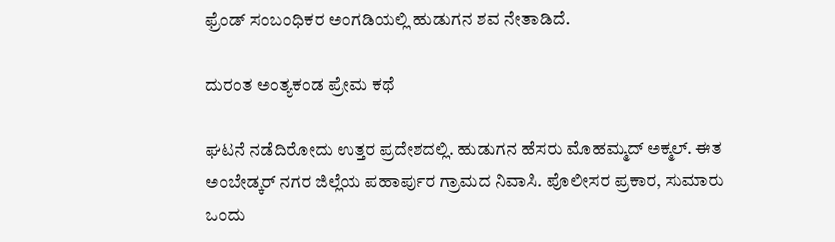ಫ್ರೆಂಡ್ ಸಂಬಂಧಿಕರ ಅಂಗಡಿಯಲ್ಲಿ ಹುಡುಗನ ಶವ ನೇತಾಡಿದೆ.

ದುರಂತ ಅಂತ್ಯಕಂಡ ಪ್ರೇಮ ಕಥೆ

ಘಟನೆ ನಡೆದಿರೋದು ಉತ್ತರ ಪ್ರದೇಶದಲ್ಲಿ. ಹುಡುಗನ ಹೆಸರು ಮೊಹಮ್ಮದ್ ಅಕ್ಮಲ್. ಈತ ಅಂಬೇಡ್ಕರ್ ನಗರ ಜಿಲ್ಲೆಯ ಪಹಾರ್ಪುರ ಗ್ರಾಮದ ನಿವಾಸಿ. ಪೊಲೀಸರ ಪ್ರಕಾರ, ಸುಮಾರು ಒಂದು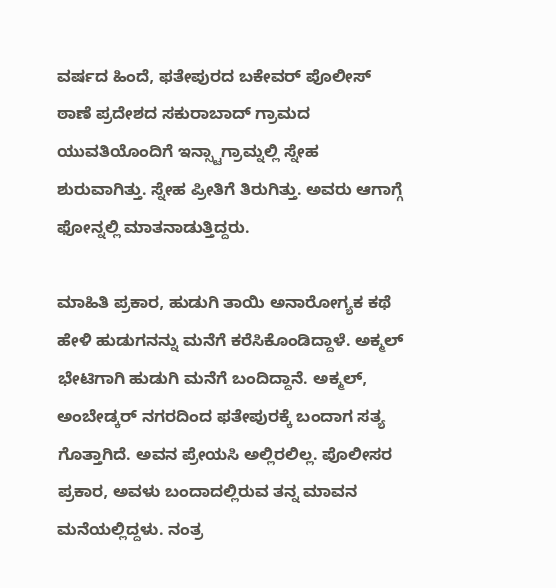ವರ್ಷದ ಹಿಂದೆ, ಫತೇಪುರದ ಬಕೇವರ್ ಪೊಲೀಸ್ ಠಾಣೆ ಪ್ರದೇಶದ ಸಕುರಾಬಾದ್ ಗ್ರಾಮದ ಯುವತಿಯೊಂದಿಗೆ ಇನ್ಸ್ಟಾಗ್ರಾಮ್ನಲ್ಲಿ ಸ್ನೇಹ ಶುರುವಾಗಿತ್ತು. ಸ್ನೇಹ ಪ್ರೀತಿಗೆ ತಿರುಗಿತ್ತು. ಅವರು ಆಗಾಗ್ಗೆ ಫೋನ್ನಲ್ಲಿ ಮಾತನಾಡುತ್ತಿದ್ದರು.

ಮಾಹಿತಿ ಪ್ರಕಾರ, ಹುಡುಗಿ ತಾಯಿ ಅನಾರೋಗ್ಯಕ ಕಥೆ ಹೇಳಿ ಹುಡುಗನನ್ನು ಮನೆಗೆ ಕರೆಸಿಕೊಂಡಿದ್ದಾಳೆ. ಅಕ್ಮಲ್ ಭೇಟಿಗಾಗಿ ಹುಡುಗಿ ಮನೆಗೆ ಬಂದಿದ್ದಾನೆ. ಅಕ್ಮಲ್, ಅಂಬೇಡ್ಕರ್ ನಗರದಿಂದ ಫತೇಪುರಕ್ಕೆ ಬಂದಾಗ ಸತ್ಯ ಗೊತ್ತಾಗಿದೆ. ಅವನ ಪ್ರೇಯಸಿ ಅಲ್ಲಿರಲಿಲ್ಲ. ಪೊಲೀಸರ ಪ್ರಕಾರ, ಅವಳು ಬಂದಾದಲ್ಲಿರುವ ತನ್ನ ಮಾವನ ಮನೆಯಲ್ಲಿದ್ದಳು. ನಂತ್ರ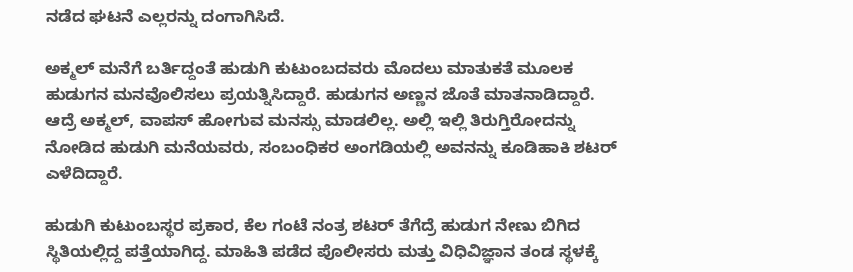ನಡೆದ ಘಟನೆ ಎಲ್ಲರನ್ನು ದಂಗಾಗಿಸಿದೆ.

ಅಕ್ಮಲ್ ಮನೆಗೆ ಬರ್ತಿದ್ದಂತೆ ಹುಡುಗಿ ಕುಟುಂಬದವರು ಮೊದಲು ಮಾತುಕತೆ ಮೂಲಕ ಹುಡುಗನ ಮನವೊಲಿಸಲು ಪ್ರಯತ್ನಿಸಿದ್ದಾರೆ. ಹುಡುಗನ ಅಣ್ಣನ ಜೊತೆ ಮಾತನಾಡಿದ್ದಾರೆ. ಆದ್ರೆ ಅಕ್ಮಲ್, ವಾಪಸ್ ಹೋಗುವ ಮನಸ್ಸು ಮಾಡಲಿಲ್ಲ. ಅಲ್ಲಿ ಇಲ್ಲಿ ತಿರುಗ್ತಿರೋದನ್ನು ನೋಡಿದ ಹುಡುಗಿ ಮನೆಯವರು, ಸಂಬಂಧಿಕರ ಅಂಗಡಿಯಲ್ಲಿ ಅವನನ್ನು ಕೂಡಿಹಾಕಿ ಶಟರ್ ಎಳೆದಿದ್ದಾರೆ.

ಹುಡುಗಿ ಕುಟುಂಬಸ್ಥರ ಪ್ರಕಾರ, ಕೆಲ ಗಂಟೆ ನಂತ್ರ ಶಟರ್ ತೆಗೆದ್ರೆ ಹುಡುಗ ನೇಣು ಬಿಗಿದ ಸ್ಥಿತಿಯಲ್ಲಿದ್ದ ಪತ್ತೆಯಾಗಿದ್ದ. ಮಾಹಿತಿ ಪಡೆದ ಪೊಲೀಸರು ಮತ್ತು ವಿಧಿವಿಜ್ಞಾನ ತಂಡ ಸ್ಥಳಕ್ಕೆ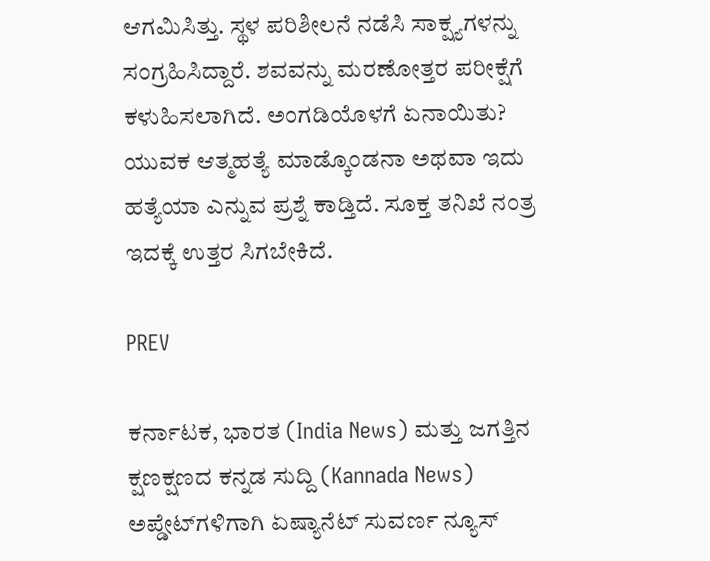ಆಗಮಿಸಿತ್ತು. ಸ್ಥಳ ಪರಿಶೀಲನೆ ನಡೆಸಿ ಸಾಕ್ಷ್ಯಗಳನ್ನು ಸಂಗ್ರಹಿಸಿದ್ದಾರೆ. ಶವವನ್ನು ಮರಣೋತ್ತರ ಪರೀಕ್ಷೆಗೆ ಕಳುಹಿಸಲಾಗಿದೆ. ಅಂಗಡಿಯೊಳಗೆ ಏನಾಯಿತು? ಯುವಕ ಆತ್ಮಹತ್ಯೆ ಮಾಡ್ಕೊಂಡನಾ ಅಥವಾ ಇದು ಹತ್ಯೆಯಾ ಎನ್ನುವ ಪ್ರಶ್ನೆ ಕಾಡ್ತಿದೆ. ಸೂಕ್ತ ತನಿಖೆ ನಂತ್ರ ಇದಕ್ಕೆ ಉತ್ತರ ಸಿಗಬೇಕಿದೆ.

PREV

ಕರ್ನಾಟಕ, ಭಾರತ (India News) ಮತ್ತು ಜಗತ್ತಿನ ಕ್ಷಣಕ್ಷಣದ ಕನ್ನಡ ಸುದ್ದಿ (Kannada News) ಅಪ್ಡೇಟ್‌ಗಳಿಗಾಗಿ ಏಷ್ಯಾನೆಟ್ ಸುವರ್ಣ ನ್ಯೂಸ್‌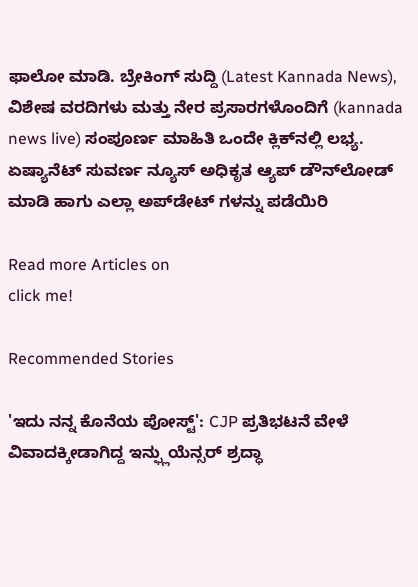ಫಾಲೋ ಮಾಡಿ. ಬ್ರೇಕಿಂಗ್ ಸುದ್ದಿ (Latest Kannada News), ವಿಶೇಷ ವರದಿಗಳು ಮತ್ತು ನೇರ ಪ್ರಸಾರಗಳೊಂದಿಗೆ (kannada news live) ಸಂಪೂರ್ಣ ಮಾಹಿತಿ ಒಂದೇ ಕ್ಲಿಕ್‌ನಲ್ಲಿ ಲಭ್ಯ. ಏಷ್ಯಾನೆಟ್ ಸುವರ್ಣ ನ್ಯೂಸ್ ಅಧಿಕೃತ ಆ್ಯಪ್ ಡೌನ್‌ಲೋಡ್ ಮಾಡಿ ಹಾಗು ಎಲ್ಲಾ ಅಪ್‌ಡೇಟ್ ಗಳನ್ನು ಪಡೆಯಿರಿ

Read more Articles on
click me!

Recommended Stories

'ಇದು ನನ್ನ ಕೊನೆಯ ಪೋಸ್ಟ್': CJP ಪ್ರತಿಭಟನೆ ವೇಳೆ ವಿವಾದಕ್ಕೀಡಾಗಿದ್ದ ಇನ್ಫ್ಲುಯೆನ್ಸರ್ ಶ್ರದ್ಧಾ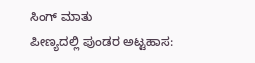ಸಿಂಗ್ ಮಾತು
ಪೀಣ್ಯದಲ್ಲಿ ಪುಂಡರ ಅಟ್ಟಹಾಸ: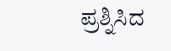ಪ್ರಶ್ನಿಸಿದ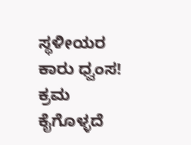ಸ್ಥಳೀಯರ ಕಾರು ಧ್ವಂಸ! ಕ್ರಮ ಕೈಗೊಳ್ಳದೆ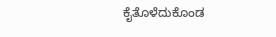ಕೈತೊಳೆದುಕೊಂಡ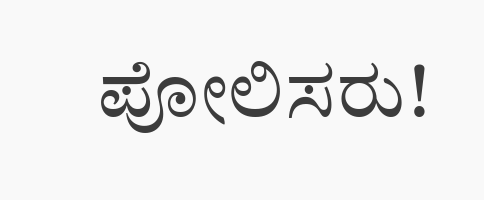ಪೋಲಿಸರು!